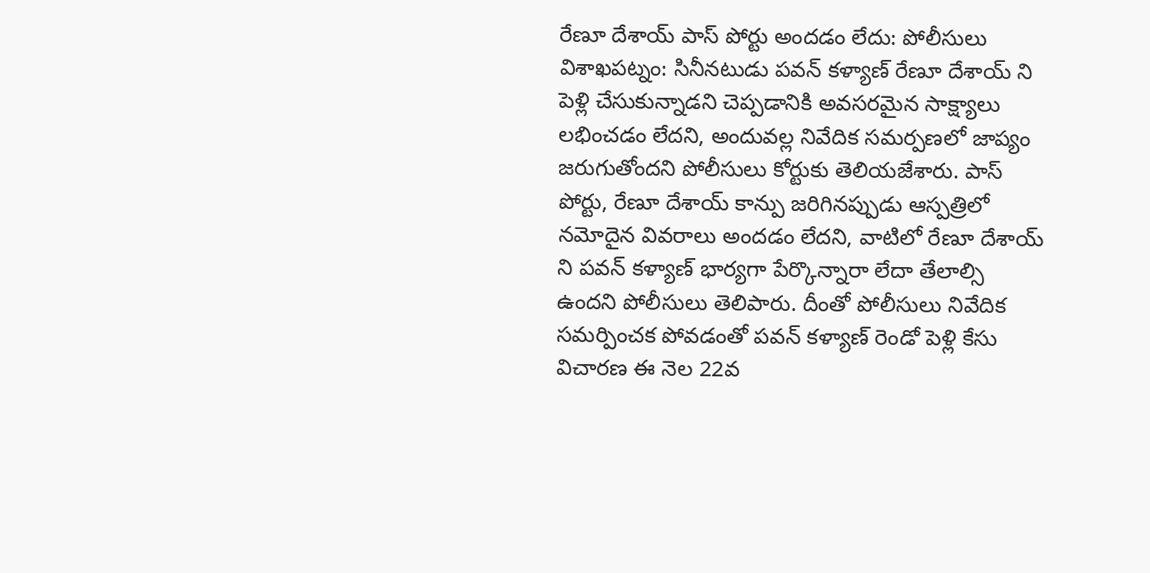రేణూ దేశాయ్ పాస్ పోర్టు అందడం లేదు: పోలీసులు
విశాఖపట్నం: సినీనటుడు పవన్ కళ్యాణ్ రేణూ దేశాయ్ ని పెళ్లి చేసుకున్నాడని చెప్పడానికి అవసరమైన సాక్ష్యాలు లభించడం లేదని, అందువల్ల నివేదిక సమర్పణలో జాప్యం జరుగుతోందని పోలీసులు కోర్టుకు తెలియజేశారు. పాస్ పోర్టు, రేణూ దేశాయ్ కాన్పు జరిగినప్పుడు ఆస్పత్రిలో నమోదైన వివరాలు అందడం లేదని, వాటిలో రేణూ దేశాయ్ ని పవన్ కళ్యాణ్ భార్యగా పేర్కొన్నారా లేదా తేలాల్సి ఉందని పోలీసులు తెలిపారు. దీంతో పోలీసులు నివేదిక సమర్పించక పోవడంతో పవన్ కళ్యాణ్ రెండో పెళ్లి కేసు విచారణ ఈ నెల 22వ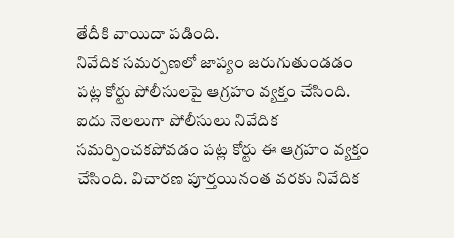తేదీకి వాయిదా పడింది.
నివేదిక సమర్పణలో జాప్యం జరుగుతుండడం పట్ల కోర్టు పోలీసులపై ఆగ్రహం వ్యక్తం చేసింది. ఐదు నెలలుగా పోలీసులు నివేదిక సమర్పించకపోవడం పట్ల కోర్టు ఈ ఆగ్రహం వ్యక్తం చేసింది. విచారణ పూర్తయినంత వరకు నివేదిక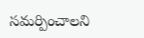సమర్పించాలని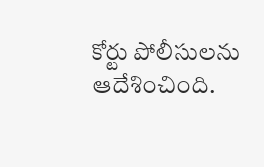కోర్టు పోలీసులను ఆదేశించింది.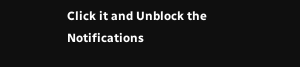Click it and Unblock the Notifications